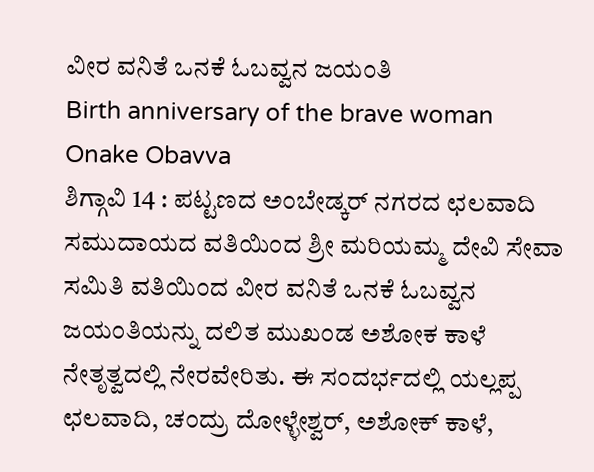ವೀರ ವನಿತೆ ಒನಕೆ ಓಬವ್ವನ ಜಯಂತಿ
Birth anniversary of the brave woman Onake Obavva
ಶಿಗ್ಗಾವಿ 14 : ಪಟ್ಟಣದ ಅಂಬೇಡ್ಕರ್ ನಗರದ ಛಲವಾದಿ ಸಮುದಾಯದ ವತಿಯಿಂದ ಶ್ರೀ ಮರಿಯಮ್ಮ ದೇವಿ ಸೇವಾ ಸಮಿತಿ ವತಿಯಿಂದ ವೀರ ವನಿತೆ ಒನಕೆ ಓಬವ್ವನ ಜಯಂತಿಯನ್ನು ದಲಿತ ಮುಖಂಡ ಅಶೋಕ ಕಾಳೆ ನೇತೃತ್ವದಲ್ಲಿ ನೇರವೇರಿತು. ಈ ಸಂದರ್ಭದಲ್ಲಿ ಯಲ್ಲಪ್ಪ ಛಲವಾದಿ, ಚಂದ್ರು ದೋಳ್ಳೇಶ್ವರ್, ಅಶೋಕ್ ಕಾಳೆ,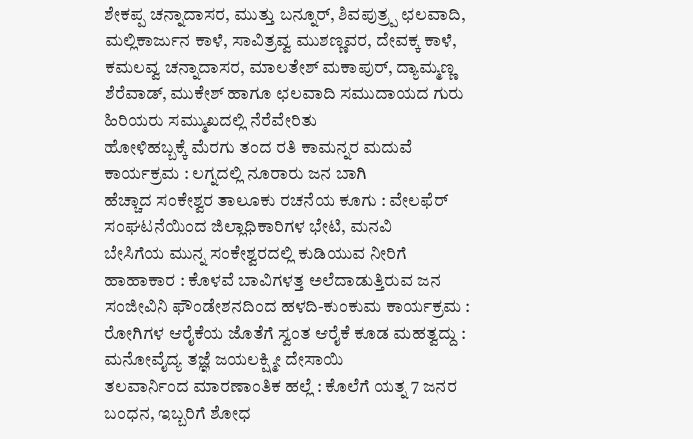ಶೇಕಪ್ಪ ಚನ್ನಾದಾಸರ, ಮುತ್ತು ಬನ್ನೂರ್, ಶಿವಪುತ್ರ್ಪ ಛಲವಾದಿ, ಮಲ್ಲಿಕಾರ್ಜುನ ಕಾಳೆ, ಸಾವಿತ್ರವ್ವ ಮುಶಣ್ಣವರ, ದೇವಕ್ಕ ಕಾಳೆ, ಕಮಲವ್ವ ಚನ್ನಾದಾಸರ, ಮಾಲತೇಶ್ ಮಕಾಪುರ್, ದ್ಯಾಮ್ಮಣ್ಣ ಶೆರೆವಾಡ್, ಮುಕೇಶ್ ಹಾಗೂ ಛಲವಾದಿ ಸಮುದಾಯದ ಗುರು ಹಿರಿಯರು ಸಮ್ಮುಖದಲ್ಲಿ ನೆರೆವೇರಿತು
ಹೋಳಿಹಬ್ಬಕ್ಕೆ ಮೆರಗು ತಂದ ರತಿ ಕಾಮನ್ನರ ಮದುವೆ ಕಾರ್ಯಕ್ರಮ : ಲಗ್ನದಲ್ಲಿ ನೂರಾರು ಜನ ಬಾಗಿ
ಹೆಚ್ಚಾದ ಸಂಕೇಶ್ವರ ತಾಲೂಕು ರಚನೆಯ ಕೂಗು : ವೇಲಫೆರ್ ಸಂಘಟನೆಯಿಂದ ಜಿಲ್ಲಾಧಿಕಾರಿಗಳ ಭೇಟಿ, ಮನವಿ
ಬೇಸಿಗೆಯ ಮುನ್ನ ಸಂಕೇಶ್ವರದಲ್ಲಿ ಕುಡಿಯುವ ನೀರಿಗೆ ಹಾಹಾಕಾರ : ಕೊಳವೆ ಬಾವಿಗಳತ್ತ ಅಲೆದಾಡುತ್ತಿರುವ ಜನ
ಸಂಜೀವಿನಿ ಫೌಂಡೇಶನದಿಂದ ಹಳದಿ-ಕುಂಕುಮ ಕಾರ್ಯಕ್ರಮ : ರೋಗಿಗಳ ಆರೈಕೆಯ ಜೊತೆಗೆ ಸ್ವಂತ ಆರೈಕೆ ಕೂಡ ಮಹತ್ವದ್ದು : ಮನೋವೈದ್ಯ ತಜ್ಞೆ ಜಯಲಕ್ಷ್ಮೀ ದೇಸಾಯಿ
ತಲವಾರ್ನಿಂದ ಮಾರಣಾಂತಿಕ ಹಲ್ಲೆ : ಕೊಲೆಗೆ ಯತ್ನ 7 ಜನರ ಬಂಧನ, ಇಬ್ಬರಿಗೆ ಶೋಧ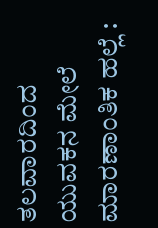ತಲವಾರದಿಂದ ಯುವಕನ ಮೇಲೆ ಮಾರಣಾಂತಿಕ ಹಲ್ಲೆ :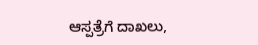ಆಸ್ಪತ್ರೆಗೆ ದಾಖಲು,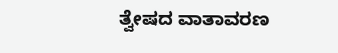ತ್ವೇಷದ ವಾತಾವರಣ